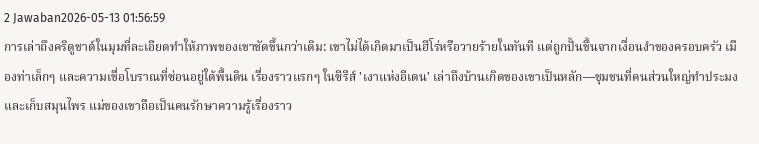2 Jawaban2026-05-13 01:56:59
การเล่าถึงคริดูชาต์ในมุมที่ละเอียดทำให้ภาพของเขาชัดขึ้นกว่าเดิม: เขาไม่ได้เกิดมาเป็นฮีโร่หรือวายร้ายในทันที แต่ถูกปั้นขึ้นจากเงื่อนงำของครอบครัว เมืองท่าเล็กๆ และความเชื่อโบราณที่ซ่อนอยู่ใต้พื้นดิน เรื่องราวแรกๆ ในซีรีส์ 'เงาแห่งอีเดน' เล่าถึงบ้านเกิดของเขาเป็นหลัก—ชุมชนที่คนส่วนใหญ่ทำประมงและเก็บสมุนไพร แม่ของเขาถือเป็นคนรักษาความรู้เรื่องราว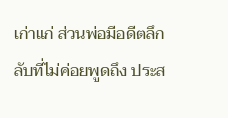เก่าแก่ ส่วนพ่อมีอดีตลึกลับที่ไม่ค่อยพูดถึง ประส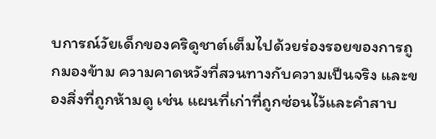บการณ์วัยเด็กของคริดูชาต์เต็มไปด้วยร่องรอยของการถูกมองข้าม ความคาดหวังที่สวนทางกับความเป็นจริง และของสิ่งที่ถูกห้ามดู เช่น แผนที่เก่าที่ถูกซ่อนไว้และคำสาบ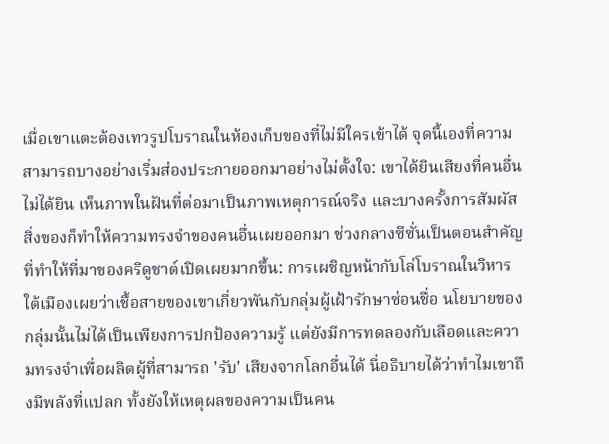เมื่อเขาแตะต้องเทวรูปโบราณในห้องเก็บของที่ไม่มีใครเข้าได้ จุดนี้เองที่ความสามารถบางอย่างเริ่มส่องประกายออกมาอย่างไม่ตั้งใจ: เขาได้ยินเสียงที่คนอื่นไม่ได้ยิน เห็นภาพในฝันที่ต่อมาเป็นภาพเหตุการณ์จริง และบางครั้งการสัมผัสสิ่งของก็ทำให้ความทรงจำของคนอื่นเผยออกมา ช่วงกลางซีซั่นเป็นตอนสำคัญที่ทำให้ที่มาของคริดูชาต์เปิดเผยมากขึ้น: การเผชิญหน้ากับโล่โบราณในวิหารใต้เมืองเผยว่าเชื้อสายของเขาเกี่ยวพันกับกลุ่มผู้เฝ้ารักษาซ่อนชื่อ นโยบายของกลุ่มนั้นไม่ได้เป็นเพียงการปกป้องความรู้ แต่ยังมีการทดลองกับเลือดและความทรงจำเพื่อผลิตผู้ที่สามารถ 'รับ' เสียงจากโลกอื่นได้ นี่อธิบายได้ว่าทำไมเขาถึงมีพลังที่แปลก ทั้งยังให้เหตุผลของความเป็นคน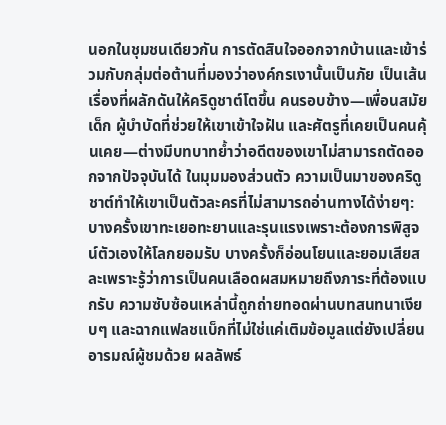นอกในชุมชนเดียวกัน การตัดสินใจออกจากบ้านและเข้าร่วมกับกลุ่มต่อต้านที่มองว่าองค์กรเงานั้นเป็นภัย เป็นเส้นเรื่องที่ผลักดันให้คริดูชาต์โตขึ้น คนรอบข้าง—เพื่อนสมัยเด็ก ผู้บำบัดที่ช่วยให้เขาเข้าใจฝัน และศัตรูที่เคยเป็นคนคุ้นเคย—ต่างมีบทบาทย้ำว่าอดีตของเขาไม่สามารถตัดออกจากปัจจุบันได้ ในมุมมองส่วนตัว ความเป็นมาของคริดูชาต์ทำให้เขาเป็นตัวละครที่ไม่สามารถอ่านทางได้ง่ายๆ: บางครั้งเขาทะเยอทะยานและรุนแรงเพราะต้องการพิสูจน์ตัวเองให้โลกยอมรับ บางครั้งก็อ่อนโยนและยอมเสียสละเพราะรู้ว่าการเป็นคนเลือดผสมหมายถึงภาระที่ต้องแบกรับ ความซับซ้อนเหล่านี้ถูกถ่ายทอดผ่านบทสนทนาเงียบๆ และฉากแฟลชแบ็กที่ไม่ใช่แค่เติมข้อมูลแต่ยังเปลี่ยนอารมณ์ผู้ชมด้วย ผลลัพธ์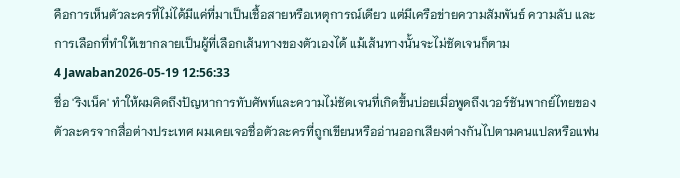คือการเห็นตัวละครที่ไม่ได้มีแค่ที่มาเป็นเชื้อสายหรือเหตุการณ์เดียว แต่มีเครือข่ายความสัมพันธ์ ความลับ และการเลือกที่ทำให้เขากลายเป็นผู้ที่เลือกเส้นทางของตัวเองได้ แม้เส้นทางนั้นจะไม่ชัดเจนก็ตาม
4 Jawaban2026-05-19 12:56:33
ชื่อ 'ริงเน็ค' ทำให้ผมคิดถึงปัญหาการทับศัพท์และความไม่ชัดเจนที่เกิดขึ้นบ่อยเมื่อพูดถึงเวอร์ชันพากย์ไทยของตัวละครจากสื่อต่างประเทศ ผมเคยเจอชื่อตัวละครที่ถูกเขียนหรืออ่านออกเสียงต่างกันไปตามคนแปลหรือแฟน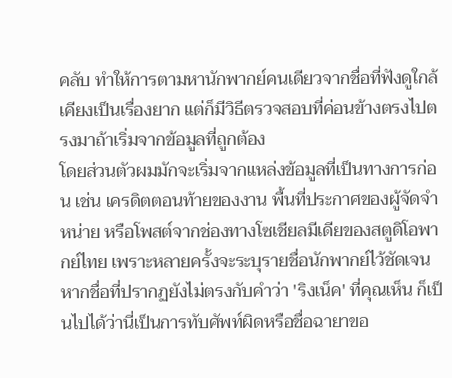คลับ ทำให้การตามหานักพากย์คนเดียวจากชื่อที่ฟังดูใกล้เคียงเป็นเรื่องยาก แต่ก็มีวิธีตรวจสอบที่ค่อนข้างตรงไปตรงมาถ้าเริ่มจากข้อมูลที่ถูกต้อง
โดยส่วนตัวผมมักจะเริ่มจากแหล่งข้อมูลที่เป็นทางการก่อน เช่น เครดิตตอนท้ายของงาน พื้นที่ประกาศของผู้จัดจำหน่าย หรือโพสต์จากช่องทางโซเชียลมีเดียของสตูดิโอพากย์ไทย เพราะหลายครั้งจะระบุรายชื่อนักพากย์ไว้ชัดเจน หากชื่อที่ปรากฏยังไม่ตรงกับคำว่า 'ริงเน็ค' ที่คุณเห็น ก็เป็นไปได้ว่านี่เป็นการทับศัพท์ผิดหรือชื่อฉายาขอ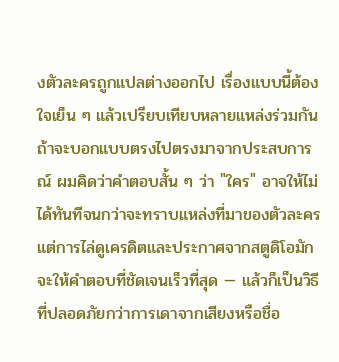งตัวละครถูกแปลต่างออกไป เรื่องแบบนี้ต้องใจเย็น ๆ แล้วเปรียบเทียบหลายแหล่งร่วมกัน
ถ้าจะบอกแบบตรงไปตรงมาจากประสบการณ์ ผมคิดว่าคำตอบสั้น ๆ ว่า "ใคร" อาจให้ไม่ได้ทันทีจนกว่าจะทราบแหล่งที่มาของตัวละคร แต่การไล่ดูเครดิตและประกาศจากสตูดิโอมักจะให้คำตอบที่ชัดเจนเร็วที่สุด — แล้วก็เป็นวิธีที่ปลอดภัยกว่าการเดาจากเสียงหรือชื่อ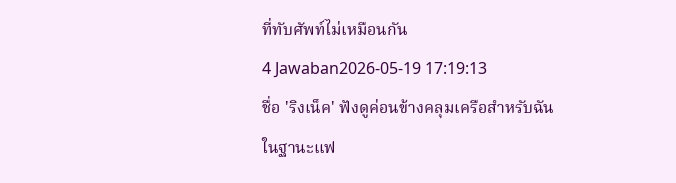ที่ทับศัพท์ไม่เหมือนกัน
4 Jawaban2026-05-19 17:19:13
ชื่อ 'ริงเน็ค' ฟังดูค่อนข้างคลุมเครือสำหรับฉันในฐานะแฟ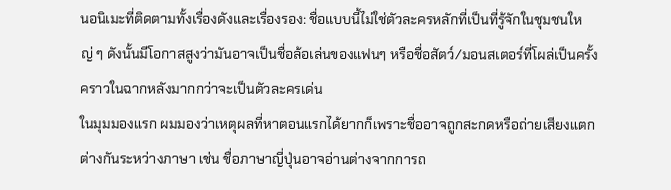นอนิเมะที่ติดตามทั้งเรื่องดังและเรื่องรอง: ชื่อแบบนี้ไม่ใช่ตัวละครหลักที่เป็นที่รู้จักในชุมชนใหญ่ ๆ ดังนั้นมีโอกาสสูงว่ามันอาจเป็นชื่อล้อเล่นของแฟนๆ หรือชื่อสัตว์/มอนสเตอร์ที่โผล่เป็นครั้งคราวในฉากหลังมากกว่าจะเป็นตัวละครเด่น
ในมุมมองแรก ผมมองว่าเหตุผลที่หาตอนแรกได้ยากก็เพราะชื่ออาจถูกสะกดหรือถ่ายเสียงแตกต่างกันระหว่างภาษา เช่น ชื่อภาษาญี่ปุ่นอาจอ่านต่างจากการถ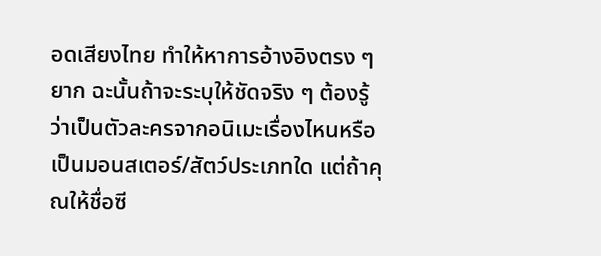อดเสียงไทย ทำให้หาการอ้างอิงตรง ๆ ยาก ฉะนั้นถ้าจะระบุให้ชัดจริง ๆ ต้องรู้ว่าเป็นตัวละครจากอนิเมะเรื่องไหนหรือเป็นมอนสเตอร์/สัตว์ประเภทใด แต่ถ้าคุณให้ชื่อซี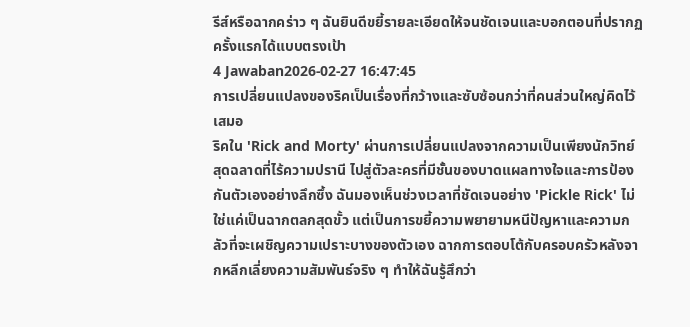รีส์หรือฉากคร่าว ๆ ฉันยินดีขยี้รายละเอียดให้จนชัดเจนและบอกตอนที่ปรากฏครั้งแรกได้แบบตรงเป้า
4 Jawaban2026-02-27 16:47:45
การเปลี่ยนแปลงของริคเป็นเรื่องที่กว้างและซับซ้อนกว่าที่คนส่วนใหญ่คิดไว้เสมอ
ริคใน 'Rick and Morty' ผ่านการเปลี่ยนแปลงจากความเป็นเพียงนักวิทย์สุดฉลาดที่ไร้ความปรานี ไปสู่ตัวละครที่มีชั้นของบาดแผลทางใจและการป้องกันตัวเองอย่างลึกซึ้ง ฉันมองเห็นช่วงเวลาที่ชัดเจนอย่าง 'Pickle Rick' ไม่ใช่แค่เป็นฉากตลกสุดขั้ว แต่เป็นการขยี้ความพยายามหนีปัญหาและความกลัวที่จะเผชิญความเปราะบางของตัวเอง ฉากการตอบโต้กับครอบครัวหลังจากหลีกเลี่ยงความสัมพันธ์จริง ๆ ทำให้ฉันรู้สึกว่า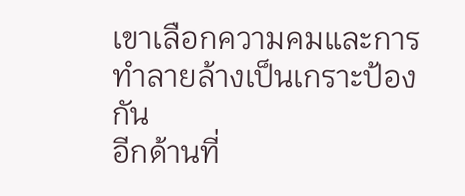เขาเลือกความคมและการทำลายล้างเป็นเกราะป้องกัน
อีกด้านที่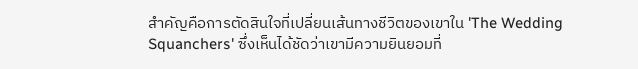สำคัญคือการตัดสินใจที่เปลี่ยนเส้นทางชีวิตของเขาใน 'The Wedding Squanchers' ซึ่งเห็นได้ชัดว่าเขามีความยินยอมที่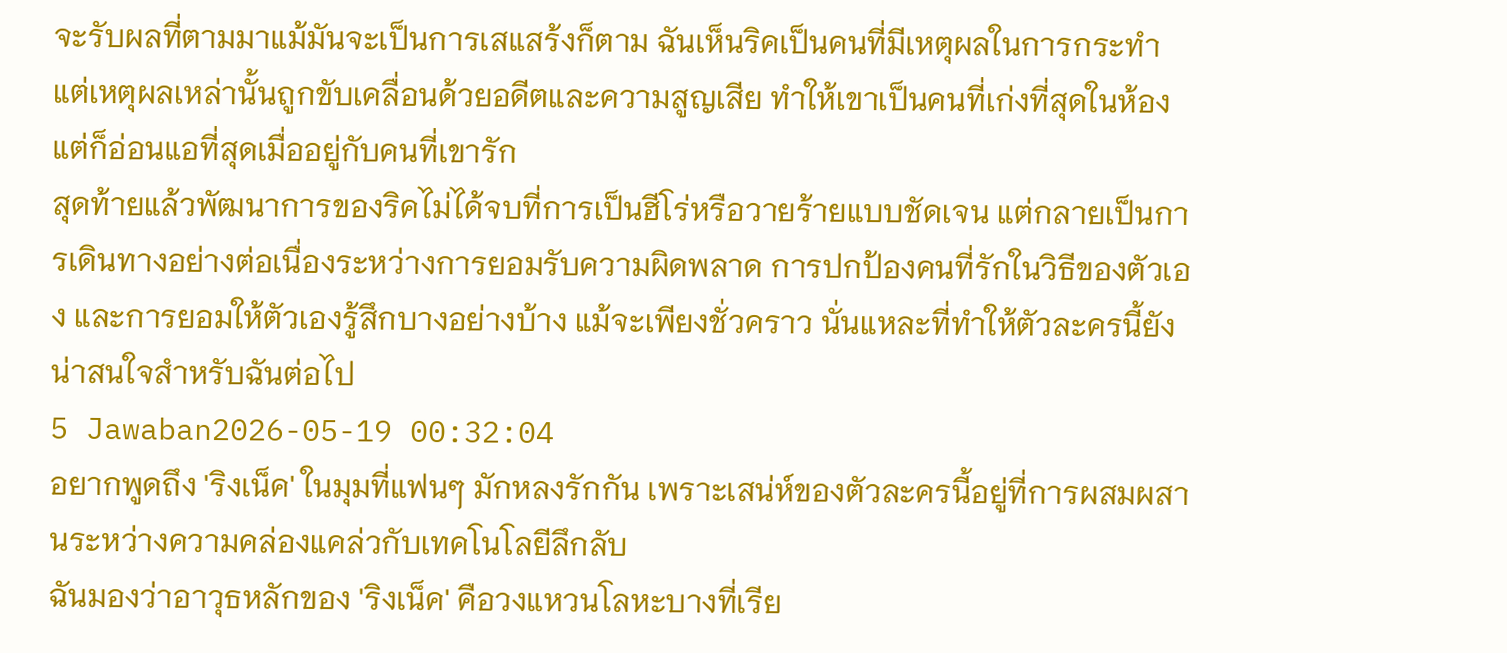จะรับผลที่ตามมาแม้มันจะเป็นการเสแสร้งก็ตาม ฉันเห็นริคเป็นคนที่มีเหตุผลในการกระทำ แต่เหตุผลเหล่านั้นถูกขับเคลื่อนด้วยอดีตและความสูญเสีย ทำให้เขาเป็นคนที่เก่งที่สุดในห้อง แต่ก็อ่อนแอที่สุดเมื่ออยู่กับคนที่เขารัก
สุดท้ายแล้วพัฒนาการของริคไม่ได้จบที่การเป็นฮีโร่หรือวายร้ายแบบชัดเจน แต่กลายเป็นการเดินทางอย่างต่อเนื่องระหว่างการยอมรับความผิดพลาด การปกป้องคนที่รักในวิธีของตัวเอง และการยอมให้ตัวเองรู้สึกบางอย่างบ้าง แม้จะเพียงชั่วคราว นั่นแหละที่ทำให้ตัวละครนี้ยังน่าสนใจสำหรับฉันต่อไป
5 Jawaban2026-05-19 00:32:04
อยากพูดถึง 'ริงเน็ค' ในมุมที่แฟนๆ มักหลงรักกัน เพราะเสน่ห์ของตัวละครนี้อยู่ที่การผสมผสานระหว่างความคล่องแคล่วกับเทคโนโลยีลึกลับ
ฉันมองว่าอาวุธหลักของ 'ริงเน็ค' คือวงแหวนโลหะบางที่เรีย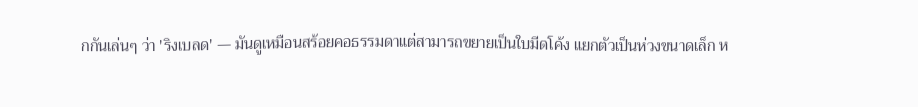กกันเล่นๆ ว่า 'ริงเบลด' — มันดูเหมือนสร้อยคอธรรมดาแต่สามารถขยายเป็นใบมีดโค้ง แยกตัวเป็นห่วงขนาดเล็ก ห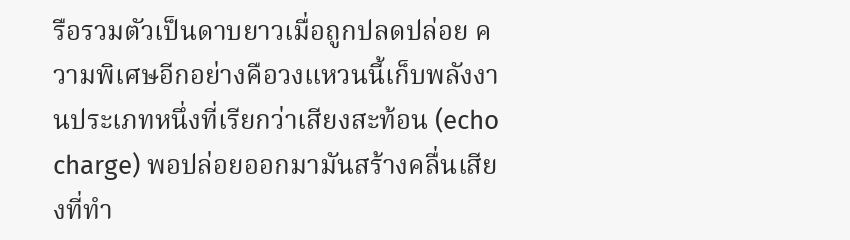รือรวมตัวเป็นดาบยาวเมื่อถูกปลดปล่อย ความพิเศษอีกอย่างคือวงแหวนนี้เก็บพลังงานประเภทหนึ่งที่เรียกว่าเสียงสะท้อน (echo charge) พอปล่อยออกมามันสร้างคลื่นเสียงที่ทำ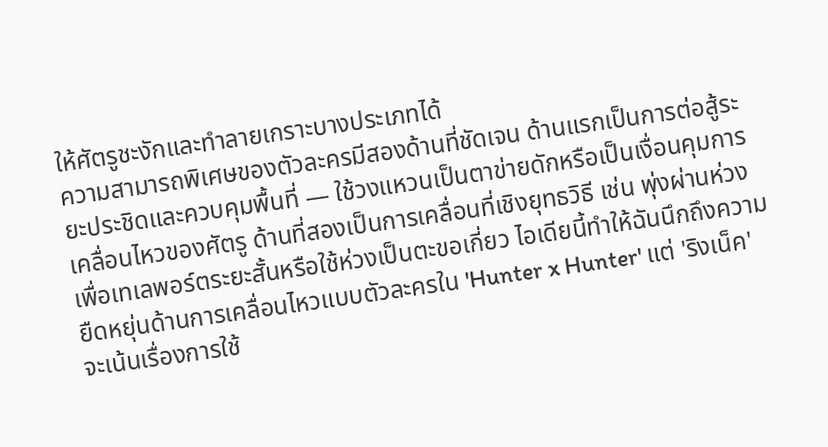ให้ศัตรูชะงักและทำลายเกราะบางประเภทได้
ความสามารถพิเศษของตัวละครมีสองด้านที่ชัดเจน ด้านแรกเป็นการต่อสู้ระยะประชิดและควบคุมพื้นที่ — ใช้วงแหวนเป็นตาข่ายดักหรือเป็นเงื่อนคุมการเคลื่อนไหวของศัตรู ด้านที่สองเป็นการเคลื่อนที่เชิงยุทธวิธี เช่น พุ่งผ่านห่วงเพื่อเทเลพอร์ตระยะสั้นหรือใช้ห่วงเป็นตะขอเกี่ยว ไอเดียนี้ทำให้ฉันนึกถึงความยืดหยุ่นด้านการเคลื่อนไหวแบบตัวละครใน 'Hunter x Hunter' แต่ 'ริงเน็ค' จะเน้นเรื่องการใช้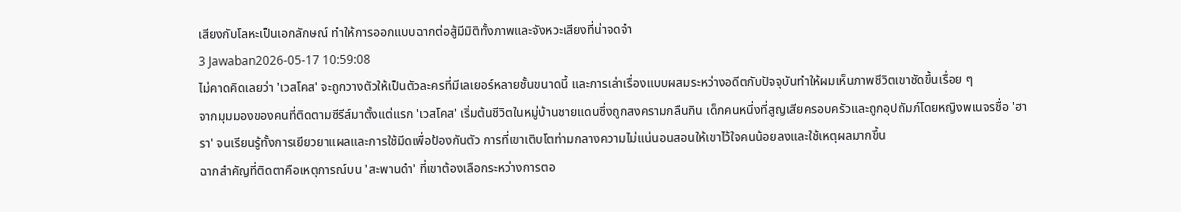เสียงกับโลหะเป็นเอกลักษณ์ ทำให้การออกแบบฉากต่อสู้มีมิติทั้งภาพและจังหวะเสียงที่น่าจดจำ
3 Jawaban2026-05-17 10:59:08
ไม่คาดคิดเลยว่า 'เวสโคส' จะถูกวางตัวให้เป็นตัวละครที่มีเลเยอร์หลายชั้นขนาดนี้ และการเล่าเรื่องแบบผสมระหว่างอดีตกับปัจจุบันทำให้ผมเห็นภาพชีวิตเขาชัดขึ้นเรื่อย ๆ
จากมุมมองของคนที่ติดตามซีรีส์มาตั้งแต่แรก 'เวสโคส' เริ่มต้นชีวิตในหมู่บ้านชายแดนซึ่งถูกสงครามกลืนกิน เด็กคนหนึ่งที่สูญเสียครอบครัวและถูกอุปถัมภ์โดยหญิงพเนจรชื่อ 'ฮารา' จนเรียนรู้ทั้งการเยียวยาแผลและการใช้มีดเพื่อป้องกันตัว การที่เขาเติบโตท่ามกลางความไม่แน่นอนสอนให้เขาไว้ใจคนน้อยลงและใช้เหตุผลมากขึ้น
ฉากสำคัญที่ติดตาคือเหตุการณ์บน 'สะพานดำ' ที่เขาต้องเลือกระหว่างการตอ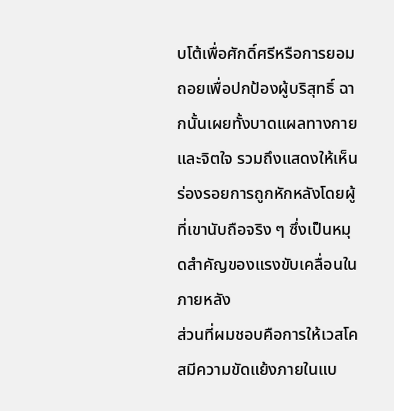บโต้เพื่อศักดิ์ศรีหรือการยอมถอยเพื่อปกป้องผู้บริสุทธิ์ ฉากนั้นเผยทั้งบาดแผลทางกายและจิตใจ รวมถึงแสดงให้เห็นร่องรอยการถูกหักหลังโดยผู้ที่เขานับถือจริง ๆ ซึ่งเป็นหมุดสำคัญของแรงขับเคลื่อนในภายหลัง
ส่วนที่ผมชอบคือการให้เวสโคสมีความขัดแย้งภายในแบ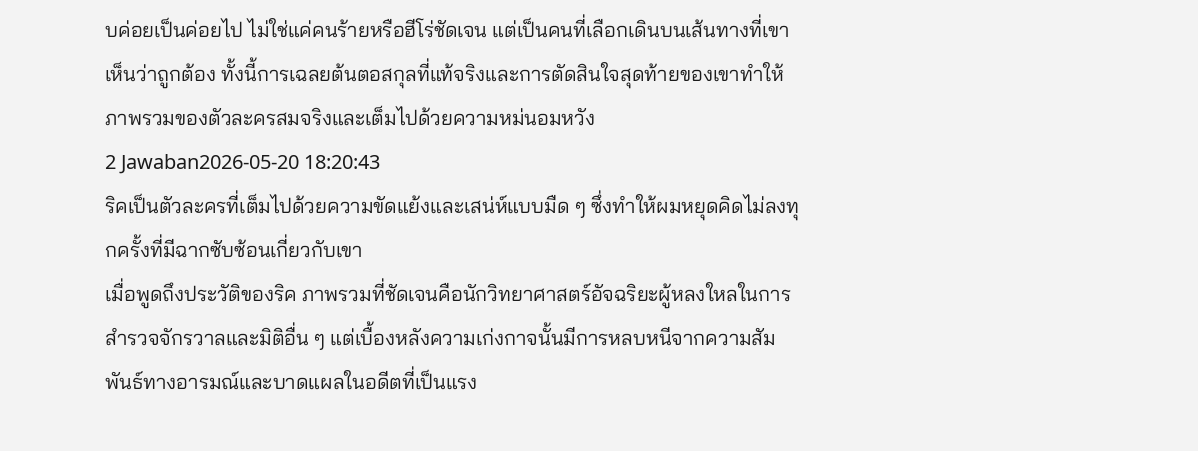บค่อยเป็นค่อยไป ไม่ใช่แค่คนร้ายหรือฮีโร่ชัดเจน แต่เป็นคนที่เลือกเดินบนเส้นทางที่เขาเห็นว่าถูกต้อง ทั้งนี้การเฉลยต้นตอสกุลที่แท้จริงและการตัดสินใจสุดท้ายของเขาทำให้ภาพรวมของตัวละครสมจริงและเต็มไปด้วยความหม่นอมหวัง
2 Jawaban2026-05-20 18:20:43
ริคเป็นตัวละครที่เต็มไปด้วยความขัดแย้งและเสน่ห์แบบมืด ๆ ซึ่งทำให้ผมหยุดคิดไม่ลงทุกครั้งที่มีฉากซับซ้อนเกี่ยวกับเขา
เมื่อพูดถึงประวัติของริค ภาพรวมที่ชัดเจนคือนักวิทยาศาสตร์อัจฉริยะผู้หลงใหลในการสำรวจจักรวาลและมิติอื่น ๆ แต่เบื้องหลังความเก่งกาจนั้นมีการหลบหนีจากความสัมพันธ์ทางอารมณ์และบาดแผลในอดีตที่เป็นแรง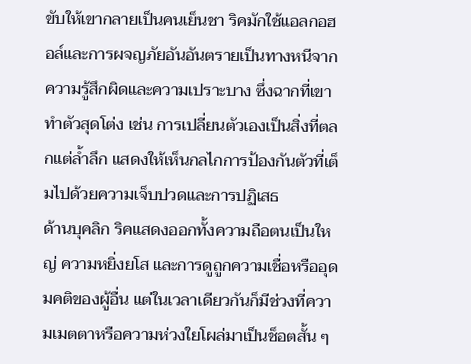ขับให้เขากลายเป็นคนเย็นชา ริคมักใช้แอลกอฮอล์และการผจญภัยอันอันตรายเป็นทางหนีจากความรู้สึกผิดและความเปราะบาง ซึ่งฉากที่เขาทำตัวสุดโต่ง เช่น การเปลี่ยนตัวเองเป็นสิ่งที่ตลกแต่ล้ำลึก แสดงให้เห็นกลไกการป้องกันตัวที่เต็มไปด้วยความเจ็บปวดและการปฏิเสธ
ด้านบุคลิก ริคแสดงออกทั้งความถือตนเป็นใหญ่ ความหยิ่งยโส และการดูถูกความเชื่อหรืออุดมคติของผู้อื่น แต่ในเวลาเดียวกันก็มีช่วงที่ความเมตตาหรือความห่วงใยโผล่มาเป็นช็อตสั้น ๆ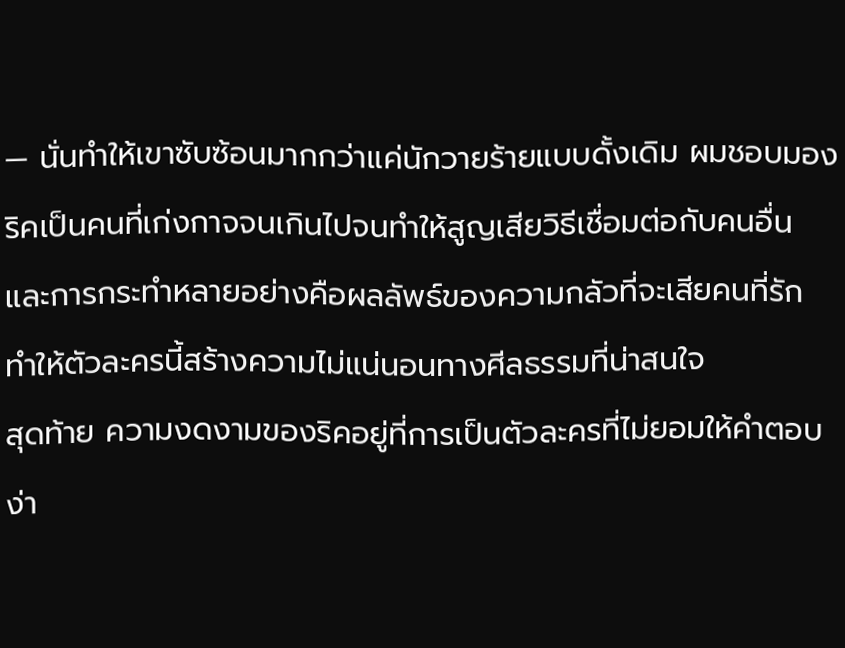— นั่นทำให้เขาซับซ้อนมากกว่าแค่นักวายร้ายแบบดั้งเดิม ผมชอบมองริคเป็นคนที่เก่งกาจจนเกินไปจนทำให้สูญเสียวิธีเชื่อมต่อกับคนอื่น และการกระทำหลายอย่างคือผลลัพธ์ของความกลัวที่จะเสียคนที่รัก ทำให้ตัวละครนี้สร้างความไม่แน่นอนทางศีลธรรมที่น่าสนใจ
สุดท้าย ความงดงามของริคอยู่ที่การเป็นตัวละครที่ไม่ยอมให้คำตอบง่า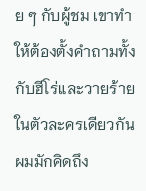ย ๆ กับผู้ชม เขาทำให้ต้องตั้งคำถามทั้งกับฮีโร่และวายร้ายในตัวละครเดียวกัน ผมมักคิดถึง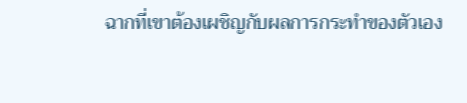ฉากที่เขาต้องเผชิญกับผลการกระทำของตัวเอง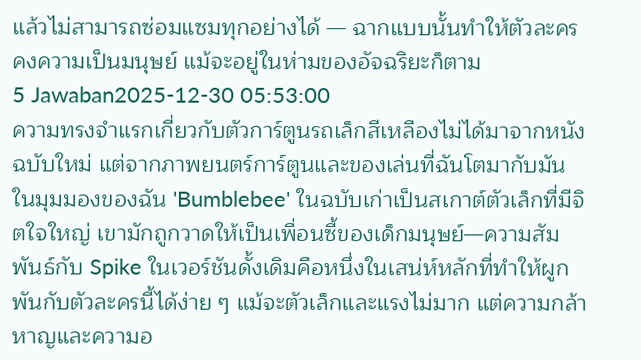แล้วไม่สามารถซ่อมแซมทุกอย่างได้ — ฉากแบบนั้นทำให้ตัวละครคงความเป็นมนุษย์ แม้จะอยู่ในห่ามของอัจฉริยะก็ตาม
5 Jawaban2025-12-30 05:53:00
ความทรงจำแรกเกี่ยวกับตัวการ์ตูนรถเล็กสีเหลืองไม่ได้มาจากหนังฉบับใหม่ แต่จากภาพยนตร์การ์ตูนและของเล่นที่ฉันโตมากับมัน
ในมุมมองของฉัน 'Bumblebee' ในฉบับเก่าเป็นสเกาต์ตัวเล็กที่มีจิตใจใหญ่ เขามักถูกวาดให้เป็นเพื่อนซี้ของเด็กมนุษย์—ความสัมพันธ์กับ Spike ในเวอร์ชันดั้งเดิมคือหนึ่งในเสน่ห์หลักที่ทำให้ผูกพันกับตัวละครนี้ได้ง่าย ๆ แม้จะตัวเล็กและแรงไม่มาก แต่ความกล้าหาญและความอ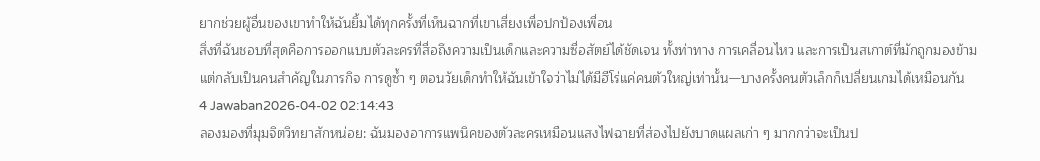ยากช่วยผู้อื่นของเขาทำให้ฉันยิ้มได้ทุกครั้งที่เห็นฉากที่เขาเสี่ยงเพื่อปกป้องเพื่อน
สิ่งที่ฉันชอบที่สุดคือการออกแบบตัวละครที่สื่อถึงความเป็นเด็กและความซื่อสัตย์ได้ชัดเจน ทั้งท่าทาง การเคลื่อนไหว และการเป็นสเกาต์ที่มักถูกมองข้าม แต่กลับเป็นคนสำคัญในภารกิจ การดูซ้ำ ๆ ตอนวัยเด็กทำให้ฉันเข้าใจว่าไม่ได้มีฮีโร่แค่คนตัวใหญ่เท่านั้น—บางครั้งคนตัวเล็กก็เปลี่ยนเกมได้เหมือนกัน
4 Jawaban2026-04-02 02:14:43
ลองมองที่มุมจิตวิทยาสักหน่อย: ฉันมองอาการแพนิคของตัวละครเหมือนแสงไฟฉายที่ส่องไปยังบาดแผลเก่า ๆ มากกว่าจะเป็นป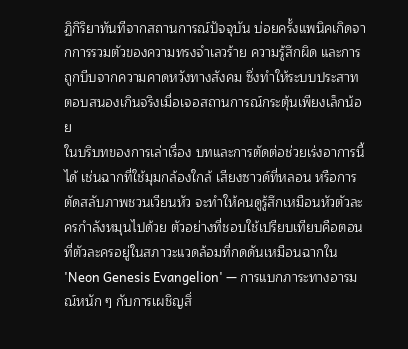ฏิกิริยาทันทีจากสถานการณ์ปัจจุบัน บ่อยครั้งแพนิคเกิดจากการรวมตัวของความทรงจำเลวร้าย ความรู้สึกผิด และการถูกบีบจากความคาดหวังทางสังคม ซึ่งทำให้ระบบประสาทตอบสนองเกินจริงเมื่อเจอสถานการณ์กระตุ้นเพียงเล็กน้อย
ในบริบทของการเล่าเรื่อง บทและการตัดต่อช่วยเร่งอาการนี้ได้ เช่นฉากที่ใช้มุมกล้องใกล้ เสียงซาวด์ที่หลอน หรือการตัดสลับภาพชวนเวียนหัว จะทำให้คนดูรู้สึกเหมือนหัวตัวละครกำลังหมุนไปด้วย ตัวอย่างที่ชอบใช้เปรียบเทียบคือตอนที่ตัวละครอยู่ในสภาวะแวดล้อมที่กดดันเหมือนฉากใน 'Neon Genesis Evangelion' — การแบกภาระทางอารมณ์หนัก ๆ กับการเผชิญสิ่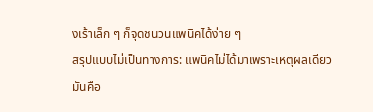งเร้าเล็ก ๆ ก็จุดชนวนแพนิคได้ง่าย ๆ
สรุปแบบไม่เป็นทางการ: แพนิคไม่ได้มาเพราะเหตุผลเดียว มันคือ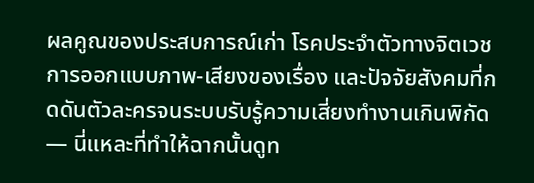ผลคูณของประสบการณ์เก่า โรคประจำตัวทางจิตเวช การออกแบบภาพ-เสียงของเรื่อง และปัจจัยสังคมที่กดดันตัวละครจนระบบรับรู้ความเสี่ยงทำงานเกินพิกัด — นี่แหละที่ทำให้ฉากนั้นดูท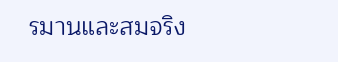รมานและสมจริง